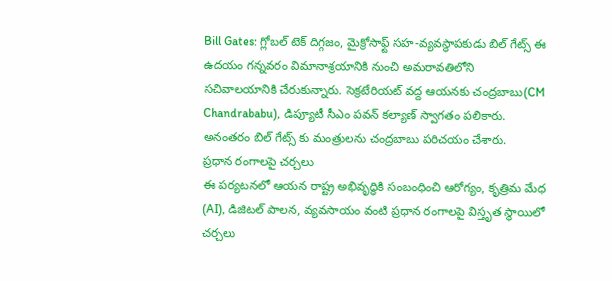Bill Gates: గ్లోబల్ టెక్ దిగ్గజం, మైక్రోసాఫ్ట్ సహ-వ్యవస్థాపకుడు బిల్ గేట్స్ ఈ ఉదయం గన్నవరం విమానాశ్రయానికి నుంచి అమరావతిలోని సచివాలయానికి చేరుకున్నారు. సెక్రటేరియట్ వద్ద ఆయనకు చంద్రబాబు(CM Chandrababu), డిప్యూటీ సీఎం పవన్ కల్యాణ్ స్వాగతం పలికారు. అనంతరం బిల్ గేట్స్ కు మంత్రులను చంద్రబాబు పరిచయం చేశారు.
ప్రధాన రంగాలపై చర్చలు
ఈ పర్యటనలో ఆయన రాష్ట్ర అభివృద్ధికి సంబంధించి ఆరోగ్యం, కృత్రిమ మేధ (AI), డిజిటల్ పాలన, వ్యవసాయం వంటి ప్రధాన రంగాలపై విస్తృత స్థాయిలో చర్చలు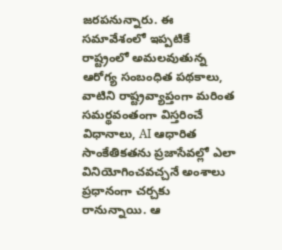జరపనున్నారు. ఈ సమావేశంలో ఇప్పటికే రాష్ట్రంలో అమలవుతున్న ఆరోగ్య సంబంధిత పథకాలు, వాటిని రాష్ట్రవ్యాప్తంగా మరింత సమర్థవంతంగా విస్తరించే విధానాలు, AI ఆధారిత సాంకేతికతను ప్రజాసేవల్లో ఎలా వినియోగించవచ్చనే అంశాలు ప్రధానంగా చర్చకు రానున్నాయి. ఆ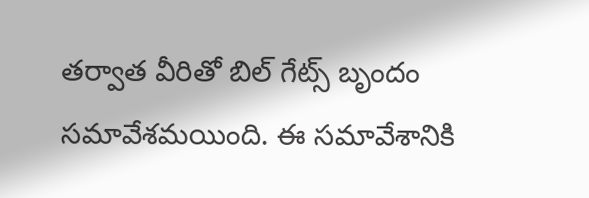తర్వాత వీరితో బిల్ గేట్స్ బృందం సమావేశమయింది. ఈ సమావేశానికి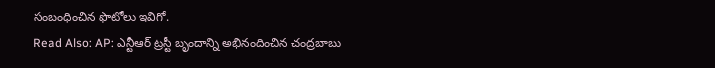సంబంధించిన ఫొటోలు ఇవిగో.
Read Also: AP: ఎన్టీఆర్ ట్రస్టీ బృందాన్ని అభినందించిన చంద్రబాబు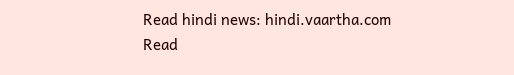Read hindi news: hindi.vaartha.com
Read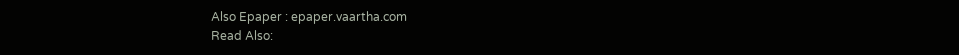Also Epaper : epaper.vaartha.com
Read Also: